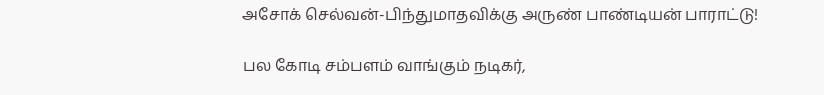அசோக் செல்வன்-பிந்துமாதவிக்கு அருண் பாண்டியன் பாராட்டு!

பல கோடி சம்பளம் வாங்கும் நடிகர்,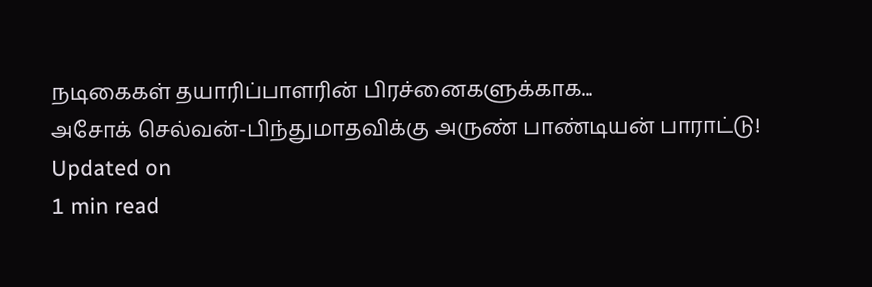நடிகைகள் தயாரிப்பாளரின் பிரச்னைகளுக்காக...
அசோக் செல்வன்-பிந்துமாதவிக்கு அருண் பாண்டியன் பாராட்டு!
Updated on
1 min read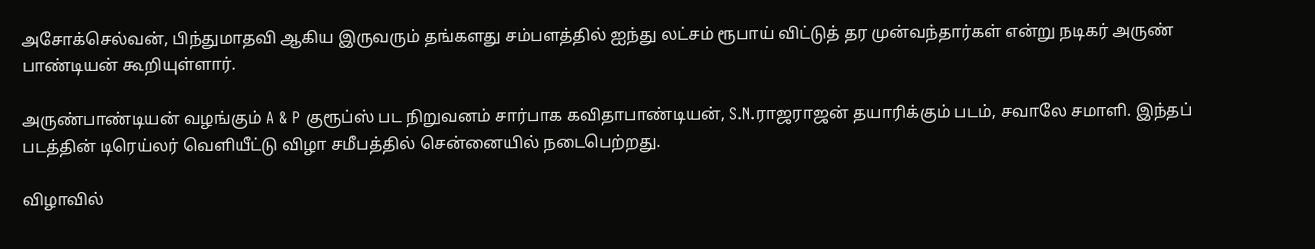அசோக்செல்வன், பிந்துமாதவி ஆகிய இருவரும் தங்களது சம்பளத்தில் ஐந்து லட்சம் ரூபாய் விட்டுத் தர முன்வந்தார்கள் என்று நடிகர் அருண் பாண்டியன் கூறியுள்ளார்.

அருண்பாண்டியன் வழங்கும் A & P குரூப்ஸ் பட நிறுவனம் சார்பாக கவிதாபாண்டியன், S.N.ராஜராஜன் தயாரிக்கும் படம், சவாலே சமாளி. இந்தப் படத்தின் டிரெய்லர் வெளியீட்டு விழா சமீபத்தில் சென்னையில் நடைபெற்றது.

விழாவில்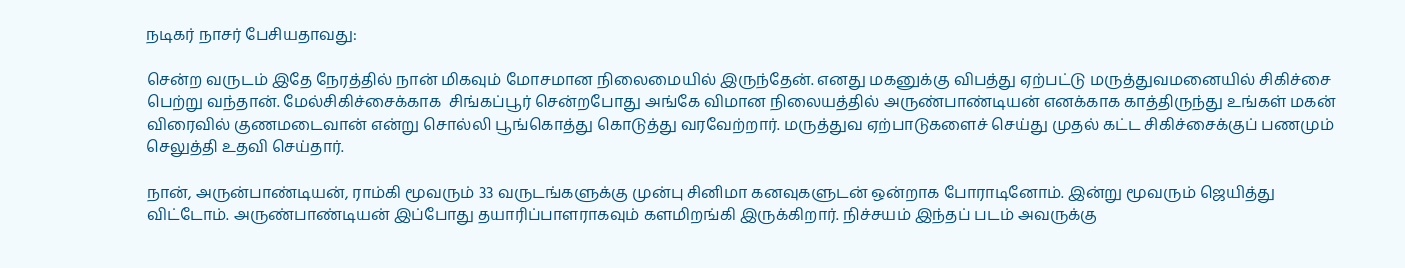நடிகர் நாசர் பேசியதாவது:

சென்ற வருடம் இதே நேரத்தில் நான் மிகவும் மோசமான நிலைமையில் இருந்தேன். எனது மகனுக்கு விபத்து ஏற்பட்டு மருத்துவமனையில் சிகிச்சை பெற்று வந்தான். மேல்சிகிச்சைக்காக  சிங்கப்பூர் சென்றபோது அங்கே விமான நிலையத்தில் அருண்பாண்டியன் எனக்காக காத்திருந்து உங்கள் மகன் விரைவில் குணமடைவான் என்று சொல்லி பூங்கொத்து கொடுத்து வரவேற்றார். மருத்துவ ஏற்பாடுகளைச் செய்து முதல் கட்ட சிகிச்சைக்குப் பணமும் செலுத்தி உதவி செய்தார்.

நான், அருன்பாண்டியன், ராம்கி மூவரும் 33 வருடங்களுக்கு முன்பு சினிமா கனவுகளுடன் ஒன்றாக போராடினோம். இன்று மூவரும் ஜெயித்து விட்டோம். அருண்பாண்டியன் இப்போது தயாரிப்பாளராகவும் களமிறங்கி இருக்கிறார். நிச்சயம் இந்தப் படம் அவருக்கு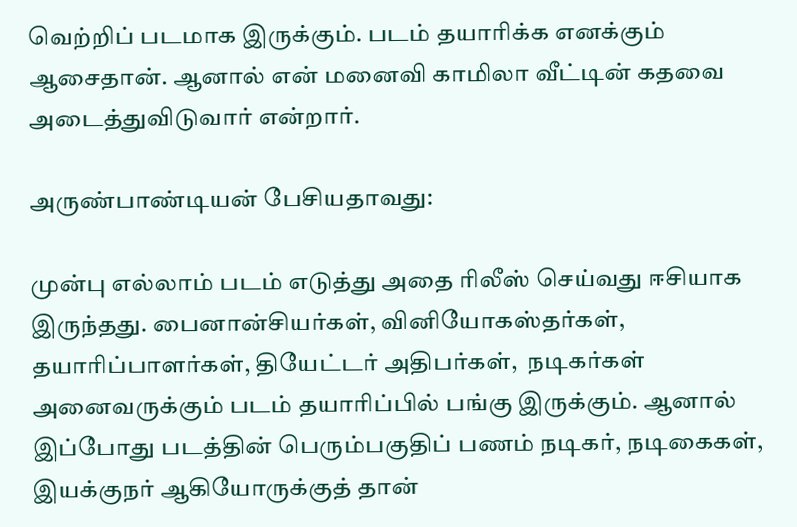வெற்றிப் படமாக இருக்கும். படம் தயாரிக்க எனக்கும் ஆசைதான். ஆனால் என் மனைவி காமிலா வீட்டின் கதவை அடைத்துவிடுவார் என்றார்.

அருண்பாண்டியன் பேசியதாவது:

முன்பு எல்லாம் படம் எடுத்து அதை ரிலீஸ் செய்வது ஈசியாக இருந்தது. பைனான்சியர்கள், வினியோகஸ்தர்கள், தயாரிப்பாளர்கள், தியேட்டர் அதிபர்கள்,  நடிகர்கள் அனைவருக்கும் படம் தயாரிப்பில் பங்கு இருக்கும். ஆனால் இப்போது படத்தின் பெரும்பகுதிப் பணம் நடிகர், நடிகைகள், இயக்குநர் ஆகியோருக்குத் தான்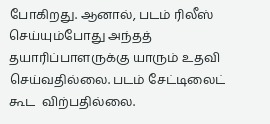போகிறது. ஆனால், படம் ரிலீஸ் செய்யும்போது அந்தத் தயாரிப்பாளருக்கு யாரும் உதவி செய்வதில்லை. படம் சேட்டிலைட் கூட  விற்பதில்லை.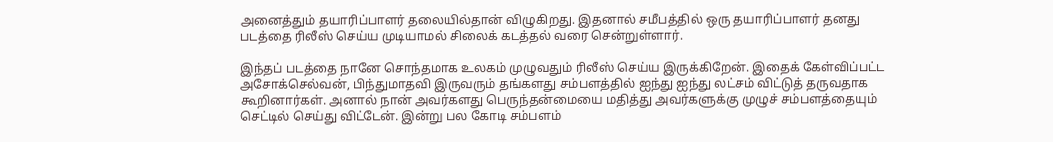அனைத்தும் தயாரிப்பாளர் தலையில்தான் விழுகிறது. இதனால் சமீபத்தில் ஒரு தயாரிப்பாளர் தனது படத்தை ரிலீஸ் செய்ய முடியாமல் சிலைக் கடத்தல் வரை சென்றுள்ளார்.

இந்தப் படத்தை நானே சொந்தமாக உலகம் முழுவதும் ரிலீஸ் செய்ய இருக்கிறேன். இதைக் கேள்விப்பட்ட அசோக்செல்வன், பிந்துமாதவி இருவரும் தங்களது சம்பளத்தில் ஐந்து ஐந்து லட்சம் விட்டுத் தருவதாக கூறினார்கள். அனால் நான் அவர்களது பெருந்தன்மையை மதித்து அவர்களுக்கு முழுச் சம்பளத்தையும் செட்டில் செய்து விட்டேன். இன்று பல கோடி சம்பளம்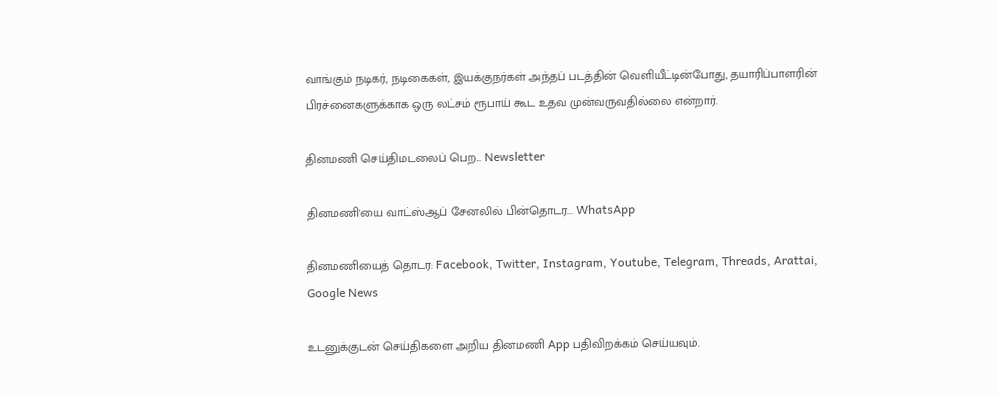வாங்கும் நடிகர், நடிகைகள், இயக்குநர்கள் அந்தப் படத்தின் வெளியீட்டின்போது, தயாரிப்பாளரின் பிரச்னைகளுக்காக ஒரு லட்சம் ரூபாய் கூட உதவ முன்வருவதில்லை என்றார்.

தினமணி செய்திமடலைப் பெற... Newsletter

தினமணி'யை வாட்ஸ்ஆப் சேனலில் பின்தொடர... WhatsApp

தினமணியைத் தொடர: Facebook, Twitter, Instagram, Youtube, Telegram, Threads, Arattai, Google News

உடனுக்குடன் செய்திகளை அறிய தினமணி App பதிவிறக்கம் செய்யவும்.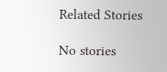Related Stories

No stories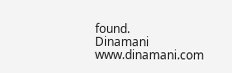found.
Dinamani
www.dinamani.com